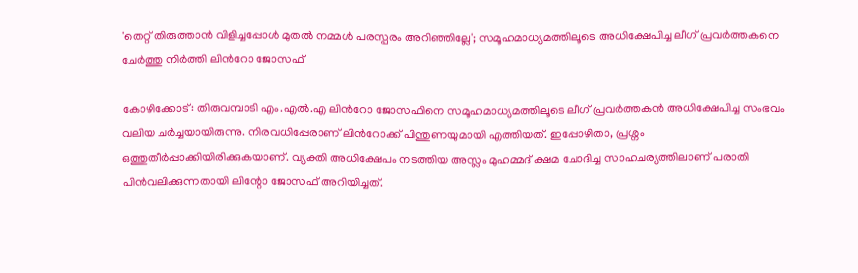'തെറ്റ് തിരുത്താൻ വിളിച്ചപ്പോൾ മുതൽ നമ്മൾ പരസ്പരം അറിഞ്ഞില്ലേ'; സമൂഹമാധ്യമത്തിലൂടെ അധിക്ഷേപിച്ച ലീഗ് പ്രവർത്തകനെ ചേർത്തു നിർത്തി ലിന്‍റോ ജോസഫ്

കോഴിക്കോട്: തിരുവമ്പാടി എം.എൽ.എ ലിന്‍റോ ജോസഫിനെ സമൂഹമാധ്യമത്തിലൂടെ ലീഗ് പ്രവർത്തകൻ അധിക്ഷേപിച്ച സംഭവം വലിയ ചർച്ചയായിരുന്നു. നിരവധിപ്പേരാണ് ലിന്‍റോക്ക് പിന്തുണയുമായി എത്തിയത്. ഇപ്പോഴിതാ, പ്രശ്നം ഒത്തുതീർപ്പാക്കിയിരിക്കുകയാണ്. വ്യക്തി അധിക്ഷേപം നടത്തിയ അസ്ലം മുഹമ്മദ് ക്ഷമ ചോദിച്ച സാഹചര്യത്തിലാണ് പരാതി പിന്‍വലിക്കുന്നതായി ലിന്റോ ജോസഫ് അറിയിച്ചത്.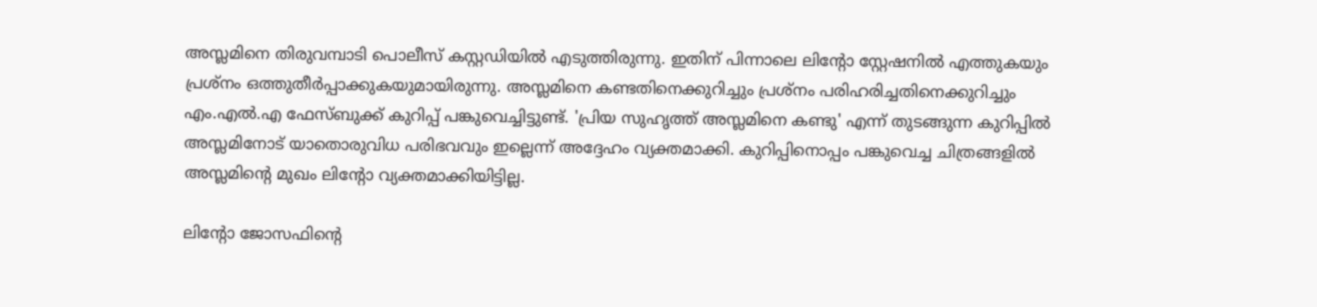അസ്ലമിനെ തിരുവമ്പാടി പൊലീസ് കസ്റ്റഡിയില്‍ എടുത്തിരുന്നു. ഇതിന് പിന്നാലെ ലിന്‍റോ സ്റ്റേഷനിൽ എത്തുകയും പ്രശ്നം ഒത്തുതീർപ്പാക്കുകയുമായിരുന്നു. അസ്ലമിനെ കണ്ടതിനെക്കുറിച്ചും പ്രശ്നം പരിഹരിച്ചതിനെക്കുറിച്ചും എം.എൽ.എ ഫേസ്ബുക്ക് കുറിപ്പ് പങ്കുവെച്ചിട്ടുണ്ട്. 'പ്രിയ സുഹൃത്ത് അസ്ലമിനെ കണ്ടു' എന്ന് തുടങ്ങുന്ന കുറിപ്പിൽ അസ്ലമിനോട് യാതൊരുവിധ പരിഭവവും ഇല്ലെന്ന് അദ്ദേഹം വ്യക്തമാക്കി. കുറിപ്പിനൊപ്പം പങ്കുവെച്ച ചിത്രങ്ങളിൽ അസ്ലമിന്‍റെ മുഖം ലിന്‍റോ വ്യക്തമാക്കിയിട്ടില്ല.

ലിന്‍റോ ജോസഫിന്‍റെ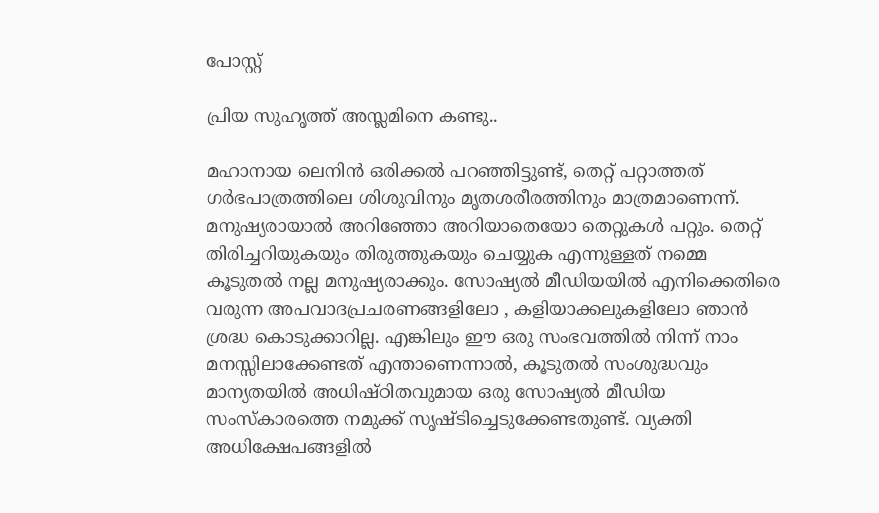പോസ്റ്റ്

പ്രിയ സുഹൃത്ത് അസ്ലമിനെ കണ്ടു..

മഹാനായ ലെനിൻ ഒരിക്കൽ പറഞ്ഞിട്ടുണ്ട്, തെറ്റ് പറ്റാത്തത് ഗർഭപാത്രത്തിലെ ശിശുവിനും മൃതശരീരത്തിനും മാത്രമാണെന്ന്. മനുഷ്യരായാൽ അറിഞ്ഞോ അറിയാതെയോ തെറ്റുകൾ പറ്റും. തെറ്റ് തിരിച്ചറിയുകയും തിരുത്തുകയും ചെയ്യുക എന്നുള്ളത് നമ്മെ കൂടുതൽ നല്ല മനുഷ്യരാക്കും. സോഷ്യൽ മീഡിയയിൽ എനിക്കെതിരെ വരുന്ന അപവാദപ്രചരണങ്ങളിലോ , കളിയാക്കലുകളിലോ ഞാൻ ശ്രദ്ധ കൊടുക്കാറില്ല. എങ്കിലും ഈ ഒരു സംഭവത്തിൽ നിന്ന് നാം മനസ്സിലാക്കേണ്ടത് എന്താണെന്നാൽ, കൂടുതൽ സംശുദ്ധവും മാന്യതയിൽ അധിഷ്ഠിതവുമായ ഒരു സോഷ്യൽ മീഡിയ സംസ്കാരത്തെ നമുക്ക് സൃഷ്ടിച്ചെടുക്കേണ്ടതുണ്ട്. വ്യക്തി അധിക്ഷേപങ്ങളിൽ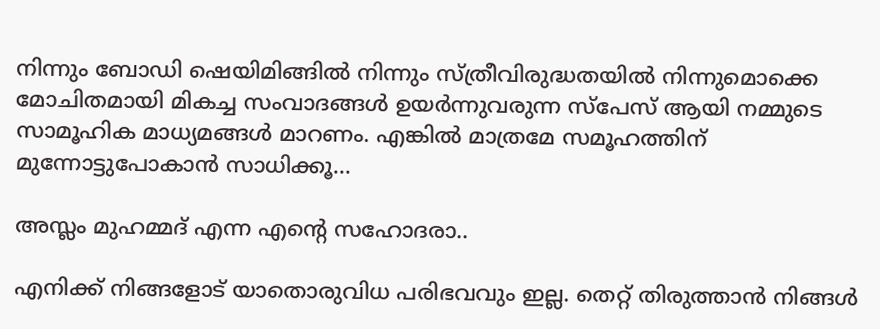നിന്നും ബോഡി ഷെയിമിങ്ങിൽ നിന്നും സ്ത്രീവിരുദ്ധതയിൽ നിന്നുമൊക്കെ മോചിതമായി മികച്ച സംവാദങ്ങൾ ഉയർന്നുവരുന്ന സ്പേസ് ആയി നമ്മുടെ സാമൂഹിക മാധ്യമങ്ങൾ മാറണം. എങ്കിൽ മാത്രമേ സമൂഹത്തിന് മുന്നോട്ടുപോകാൻ സാധിക്കൂ...

അസ്ലം മുഹമ്മദ് എന്ന എന്റെ സഹോദരാ..

എനിക്ക് നിങ്ങളോട് യാതൊരുവിധ പരിഭവവും ഇല്ല. തെറ്റ് തിരുത്താൻ നിങ്ങൾ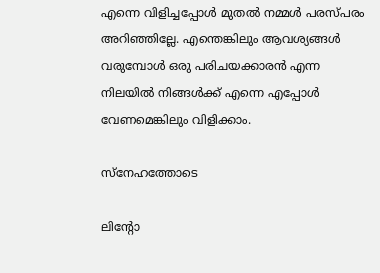എന്നെ വിളിച്ചപ്പോൾ മുതൽ നമ്മൾ പരസ്പരം അറിഞ്ഞില്ലേ. എന്തെങ്കിലും ആവശ്യങ്ങൾ വരുമ്പോൾ ഒരു പരിചയക്കാരൻ എന്ന നിലയിൽ നിങ്ങൾക്ക് എന്നെ എപ്പോൾ വേണമെങ്കിലും വിളിക്കാം.

സ്നേഹത്തോടെ

ലിന്റോ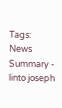Tags:
News Summary - linto joseph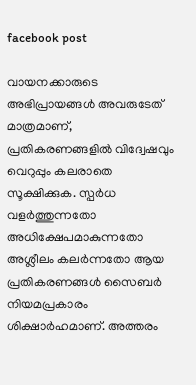facebook post

വായനക്കാരുടെ അഭിപ്രായങ്ങള്‍ അവരുടേത് മാത്രമാണ്, പ്രതികരണങ്ങളിൽ വിദ്വേഷവും വെറുപ്പും കലരാതെ സൂക്ഷിക്കുക. സ്പർധ വളർത്തുന്നതോ അധിക്ഷേപമാകുന്നതോ അശ്ലീലം കലർന്നതോ ആയ പ്രതികരണങ്ങൾ സൈബർ നിയമപ്രകാരം ശിക്ഷാർഹമാണ്. അത്തരം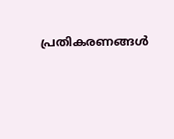പ്രതികരണങ്ങൾ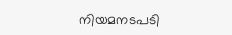നിയമനടപടി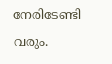നേരിടേണ്ടി വരും.